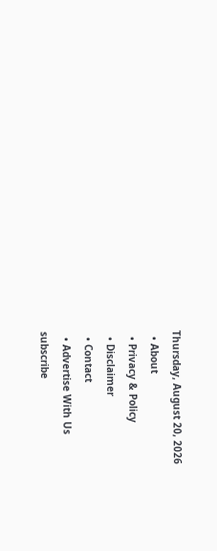Thursday, August 20, 2026
  • About
  • Privacy & Policy
  • Disclaimer
  • Contact
  • Advertise With Us
subscribe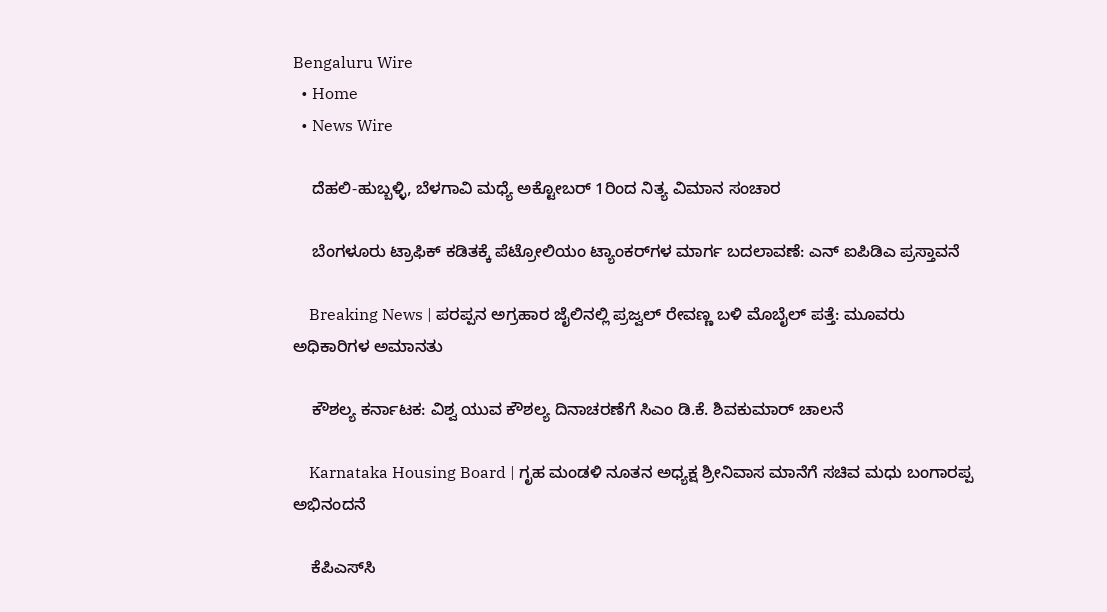Bengaluru Wire
  • Home
  • News Wire

    ದೆಹಲಿ-ಹುಬ್ಬಳ್ಳಿ, ಬೆಳಗಾವಿ ಮಧ್ಯೆ ಅಕ್ಟೋಬರ್ 1ರಿಂದ ನಿತ್ಯ ವಿಮಾನ ಸಂಚಾರ

    ಬೆಂಗಳೂರು ಟ್ರಾಫಿಕ್ ಕಡಿತಕ್ಕೆ ಪೆಟ್ರೋಲಿಯಂ ಟ್ಯಾಂಕರ್‌ಗಳ ಮಾರ್ಗ ಬದಲಾವಣೆ: ಎನ್ ಐಪಿಡಿಎ ಪ್ರಸ್ತಾವನೆ

    Breaking News | ಪರಪ್ಪನ ಅಗ್ರಹಾರ ಜೈಲಿನಲ್ಲಿ ಪ್ರಜ್ವಲ್ ರೇವಣ್ಣ ಬಳಿ ಮೊಬೈಲ್ ಪತ್ತೆ: ಮೂವರು ಅಧಿಕಾರಿಗಳ ಅಮಾನತು

    ಕೌಶಲ್ಯ ಕರ್ನಾಟಕ: ವಿಶ್ವ ಯುವ ಕೌಶಲ್ಯ ದಿನಾಚರಣೆಗೆ ಸಿಎಂ ಡಿ.ಕೆ. ಶಿವಕುಮಾರ್ ಚಾಲನೆ

    Karnataka Housing Board | ಗೃಹ ಮಂಡಳಿ ನೂತನ ಅಧ್ಯಕ್ಷ ಶ್ರೀನಿವಾಸ ಮಾನೆಗೆ ಸಚಿವ ಮಧು ಬಂಗಾರಪ್ಪ ಅಭಿನಂದನೆ

    ಕೆಪಿಎಸ್‌ಸಿ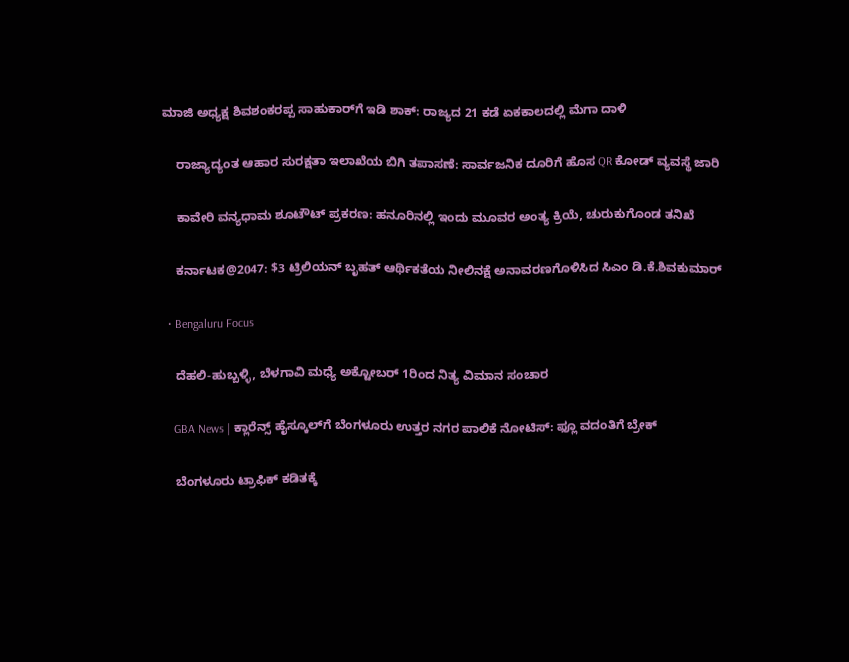ಮಾಜಿ ಅಧ್ಯಕ್ಷ ಶಿವಶಂಕರಪ್ಪ ಸಾಹುಕಾರ್‌ಗೆ ಇಡಿ ಶಾಕ್: ರಾಜ್ಯದ 21 ಕಡೆ ಏಕಕಾಲದಲ್ಲಿ ಮೆಗಾ ದಾಳಿ

    ರಾಜ್ಯಾದ್ಯಂತ ಆಹಾರ ಸುರಕ್ಷತಾ ಇಲಾಖೆಯ ಬಿಗಿ ತಪಾಸಣೆ: ಸಾರ್ವಜನಿಕ ದೂರಿಗೆ ಹೊಸ QR ಕೋಡ್ ವ್ಯವಸ್ಥೆ ಜಾರಿ

    ಕಾವೇರಿ ವನ್ಯಧಾಮ ಶೂಟೌಟ್ ಪ್ರಕರಣ: ಹನೂರಿನಲ್ಲಿ ಇಂದು ಮೂವರ ಅಂತ್ಯ ಕ್ರಿಯೆ, ಚುರುಕುಗೊಂಡ ತನಿಖೆ

    ಕರ್ನಾಟಕ@2047: $3 ಟ್ರಿಲಿಯನ್ ಬೃಹತ್ ಆರ್ಥಿಕತೆಯ ನೀಲಿನಕ್ಷೆ ಅನಾವರಣಗೊಳಿಸಿದ ಸಿಎಂ ಡಿ.ಕೆ.ಶಿವಕುಮಾರ್

  • Bengaluru Focus

    ದೆಹಲಿ-ಹುಬ್ಬಳ್ಳಿ, ಬೆಳಗಾವಿ ಮಧ್ಯೆ ಅಕ್ಟೋಬರ್ 1ರಿಂದ ನಿತ್ಯ ವಿಮಾನ ಸಂಚಾರ

    GBA News | ಕ್ಲಾರೆನ್ಸ್ ಹೈಸ್ಕೂಲ್‌ಗೆ ಬೆಂಗಳೂರು ಉತ್ತರ ನಗರ ಪಾಲಿಕೆ ನೋಟಿಸ್: ಫ್ಲೂ ವದಂತಿಗೆ ಬ್ರೇಕ್

    ಬೆಂಗಳೂರು ಟ್ರಾಫಿಕ್ ಕಡಿತಕ್ಕೆ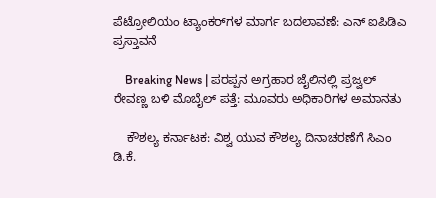ಪೆಟ್ರೋಲಿಯಂ ಟ್ಯಾಂಕರ್‌ಗಳ ಮಾರ್ಗ ಬದಲಾವಣೆ: ಎನ್ ಐಪಿಡಿಎ ಪ್ರಸ್ತಾವನೆ

    Breaking News | ಪರಪ್ಪನ ಅಗ್ರಹಾರ ಜೈಲಿನಲ್ಲಿ ಪ್ರಜ್ವಲ್ ರೇವಣ್ಣ ಬಳಿ ಮೊಬೈಲ್ ಪತ್ತೆ: ಮೂವರು ಅಧಿಕಾರಿಗಳ ಅಮಾನತು

    ಕೌಶಲ್ಯ ಕರ್ನಾಟಕ: ವಿಶ್ವ ಯುವ ಕೌಶಲ್ಯ ದಿನಾಚರಣೆಗೆ ಸಿಎಂ ಡಿ.ಕೆ.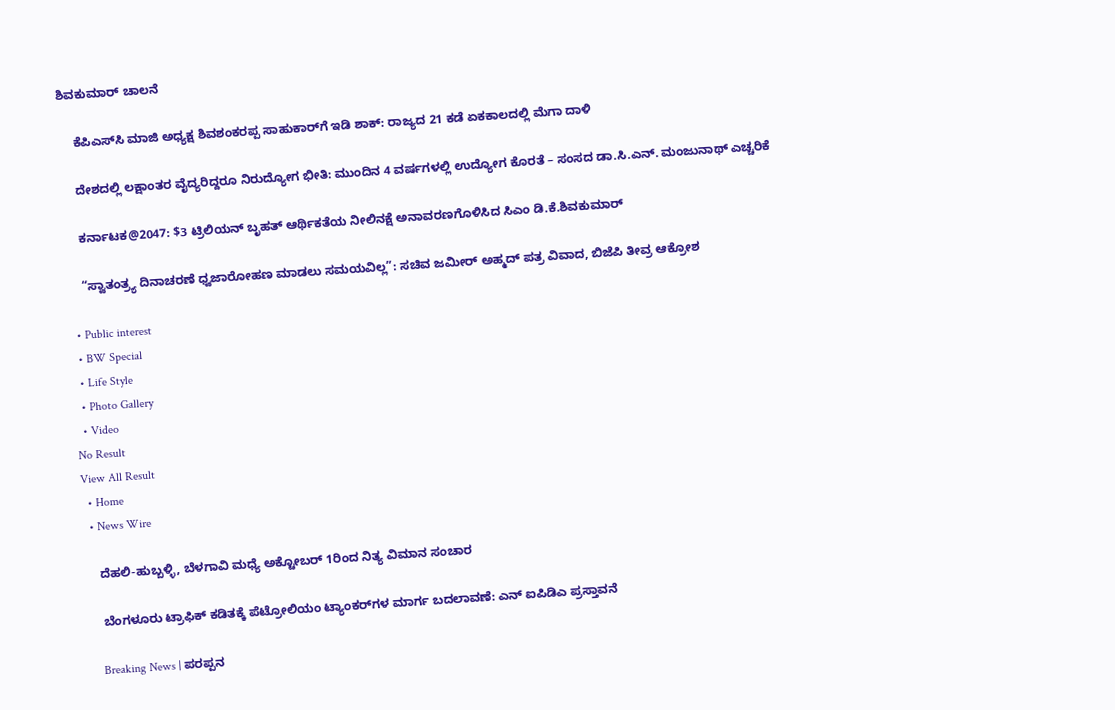ಶಿವಕುಮಾರ್ ಚಾಲನೆ

    ಕೆಪಿಎಸ್‌ಸಿ ಮಾಜಿ ಅಧ್ಯಕ್ಷ ಶಿವಶಂಕರಪ್ಪ ಸಾಹುಕಾರ್‌ಗೆ ಇಡಿ ಶಾಕ್: ರಾಜ್ಯದ 21 ಕಡೆ ಏಕಕಾಲದಲ್ಲಿ ಮೆಗಾ ದಾಳಿ

    ದೇಶದಲ್ಲಿ ಲಕ್ಷಾಂತರ ವೈದ್ಯರಿದ್ದರೂ ನಿರುದ್ಯೋಗ ಭೀತಿ: ಮುಂದಿನ 4 ವರ್ಷಗಳಲ್ಲಿ ಉದ್ಯೋಗ ಕೊರತೆ – ಸಂಸದ ಡಾ.ಸಿ.ಎನ್. ಮಂಜುನಾಥ್ ಎಚ್ಚರಿಕೆ

    ಕರ್ನಾಟಕ@2047: $3 ಟ್ರಿಲಿಯನ್ ಬೃಹತ್ ಆರ್ಥಿಕತೆಯ ನೀಲಿನಕ್ಷೆ ಅನಾವರಣಗೊಳಿಸಿದ ಸಿಎಂ ಡಿ.ಕೆ.ಶಿವಕುಮಾರ್

    “ಸ್ವಾತಂತ್ರ್ಯ ದಿನಾಚರಣೆ ಧ್ವಜಾರೋಹಣ ಮಾಡಲು ಸಮಯವಿಲ್ಲ”: ಸಚಿವ ಜಮೀರ್ ಅಹ್ಮದ್ ಪತ್ರ ವಿವಾದ, ಬಿಜೆಪಿ ತೀವ್ರ ಆಕ್ರೋಶ

  • Public interest
  • BW Special
  • Life Style
  • Photo Gallery
  • Video
No Result
View All Result
  • Home
  • News Wire

    ದೆಹಲಿ-ಹುಬ್ಬಳ್ಳಿ, ಬೆಳಗಾವಿ ಮಧ್ಯೆ ಅಕ್ಟೋಬರ್ 1ರಿಂದ ನಿತ್ಯ ವಿಮಾನ ಸಂಚಾರ

    ಬೆಂಗಳೂರು ಟ್ರಾಫಿಕ್ ಕಡಿತಕ್ಕೆ ಪೆಟ್ರೋಲಿಯಂ ಟ್ಯಾಂಕರ್‌ಗಳ ಮಾರ್ಗ ಬದಲಾವಣೆ: ಎನ್ ಐಪಿಡಿಎ ಪ್ರಸ್ತಾವನೆ

    Breaking News | ಪರಪ್ಪನ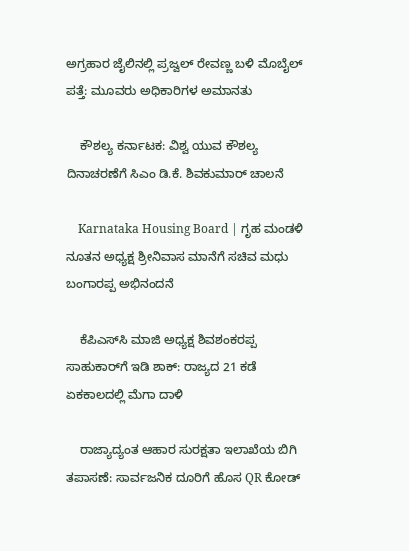ಅಗ್ರಹಾರ ಜೈಲಿನಲ್ಲಿ ಪ್ರಜ್ವಲ್ ರೇವಣ್ಣ ಬಳಿ ಮೊಬೈಲ್ ಪತ್ತೆ: ಮೂವರು ಅಧಿಕಾರಿಗಳ ಅಮಾನತು

    ಕೌಶಲ್ಯ ಕರ್ನಾಟಕ: ವಿಶ್ವ ಯುವ ಕೌಶಲ್ಯ ದಿನಾಚರಣೆಗೆ ಸಿಎಂ ಡಿ.ಕೆ. ಶಿವಕುಮಾರ್ ಚಾಲನೆ

    Karnataka Housing Board | ಗೃಹ ಮಂಡಳಿ ನೂತನ ಅಧ್ಯಕ್ಷ ಶ್ರೀನಿವಾಸ ಮಾನೆಗೆ ಸಚಿವ ಮಧು ಬಂಗಾರಪ್ಪ ಅಭಿನಂದನೆ

    ಕೆಪಿಎಸ್‌ಸಿ ಮಾಜಿ ಅಧ್ಯಕ್ಷ ಶಿವಶಂಕರಪ್ಪ ಸಾಹುಕಾರ್‌ಗೆ ಇಡಿ ಶಾಕ್: ರಾಜ್ಯದ 21 ಕಡೆ ಏಕಕಾಲದಲ್ಲಿ ಮೆಗಾ ದಾಳಿ

    ರಾಜ್ಯಾದ್ಯಂತ ಆಹಾರ ಸುರಕ್ಷತಾ ಇಲಾಖೆಯ ಬಿಗಿ ತಪಾಸಣೆ: ಸಾರ್ವಜನಿಕ ದೂರಿಗೆ ಹೊಸ QR ಕೋಡ್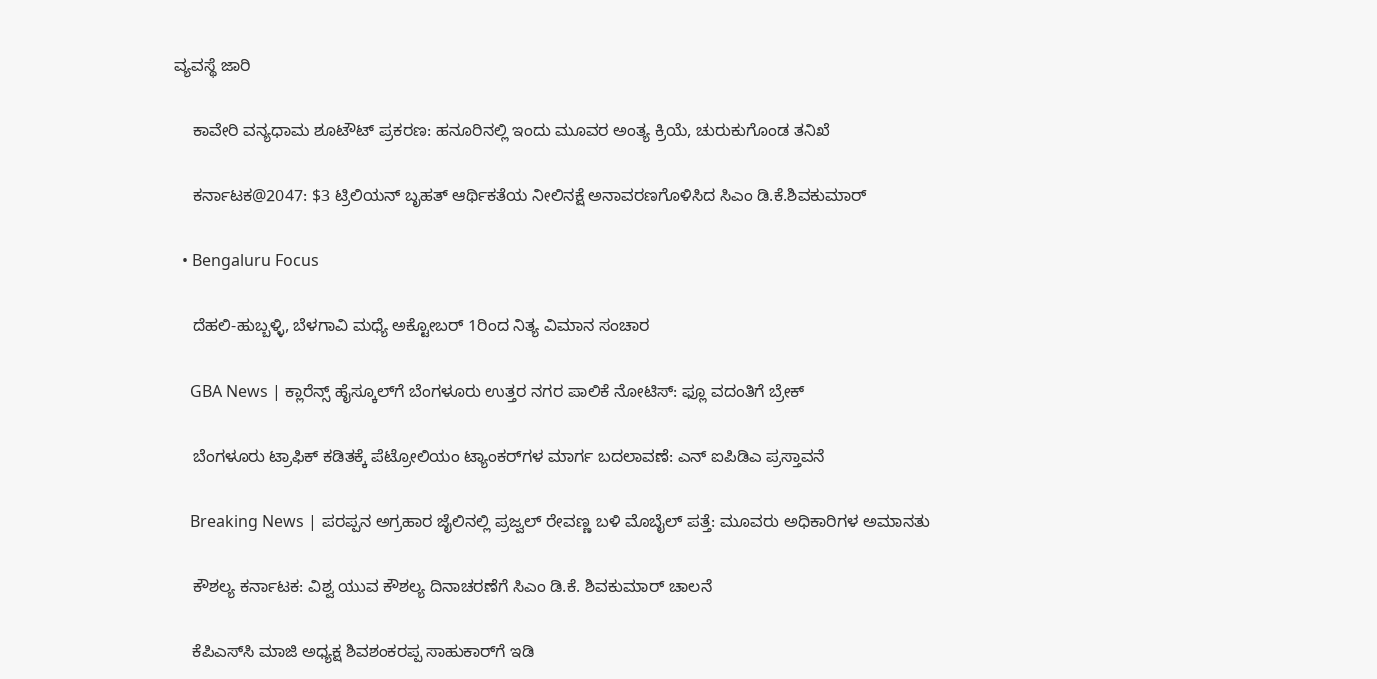ವ್ಯವಸ್ಥೆ ಜಾರಿ

    ಕಾವೇರಿ ವನ್ಯಧಾಮ ಶೂಟೌಟ್ ಪ್ರಕರಣ: ಹನೂರಿನಲ್ಲಿ ಇಂದು ಮೂವರ ಅಂತ್ಯ ಕ್ರಿಯೆ, ಚುರುಕುಗೊಂಡ ತನಿಖೆ

    ಕರ್ನಾಟಕ@2047: $3 ಟ್ರಿಲಿಯನ್ ಬೃಹತ್ ಆರ್ಥಿಕತೆಯ ನೀಲಿನಕ್ಷೆ ಅನಾವರಣಗೊಳಿಸಿದ ಸಿಎಂ ಡಿ.ಕೆ.ಶಿವಕುಮಾರ್

  • Bengaluru Focus

    ದೆಹಲಿ-ಹುಬ್ಬಳ್ಳಿ, ಬೆಳಗಾವಿ ಮಧ್ಯೆ ಅಕ್ಟೋಬರ್ 1ರಿಂದ ನಿತ್ಯ ವಿಮಾನ ಸಂಚಾರ

    GBA News | ಕ್ಲಾರೆನ್ಸ್ ಹೈಸ್ಕೂಲ್‌ಗೆ ಬೆಂಗಳೂರು ಉತ್ತರ ನಗರ ಪಾಲಿಕೆ ನೋಟಿಸ್: ಫ್ಲೂ ವದಂತಿಗೆ ಬ್ರೇಕ್

    ಬೆಂಗಳೂರು ಟ್ರಾಫಿಕ್ ಕಡಿತಕ್ಕೆ ಪೆಟ್ರೋಲಿಯಂ ಟ್ಯಾಂಕರ್‌ಗಳ ಮಾರ್ಗ ಬದಲಾವಣೆ: ಎನ್ ಐಪಿಡಿಎ ಪ್ರಸ್ತಾವನೆ

    Breaking News | ಪರಪ್ಪನ ಅಗ್ರಹಾರ ಜೈಲಿನಲ್ಲಿ ಪ್ರಜ್ವಲ್ ರೇವಣ್ಣ ಬಳಿ ಮೊಬೈಲ್ ಪತ್ತೆ: ಮೂವರು ಅಧಿಕಾರಿಗಳ ಅಮಾನತು

    ಕೌಶಲ್ಯ ಕರ್ನಾಟಕ: ವಿಶ್ವ ಯುವ ಕೌಶಲ್ಯ ದಿನಾಚರಣೆಗೆ ಸಿಎಂ ಡಿ.ಕೆ. ಶಿವಕುಮಾರ್ ಚಾಲನೆ

    ಕೆಪಿಎಸ್‌ಸಿ ಮಾಜಿ ಅಧ್ಯಕ್ಷ ಶಿವಶಂಕರಪ್ಪ ಸಾಹುಕಾರ್‌ಗೆ ಇಡಿ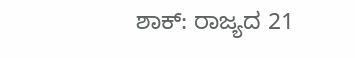ಶಾಕ್: ರಾಜ್ಯದ 21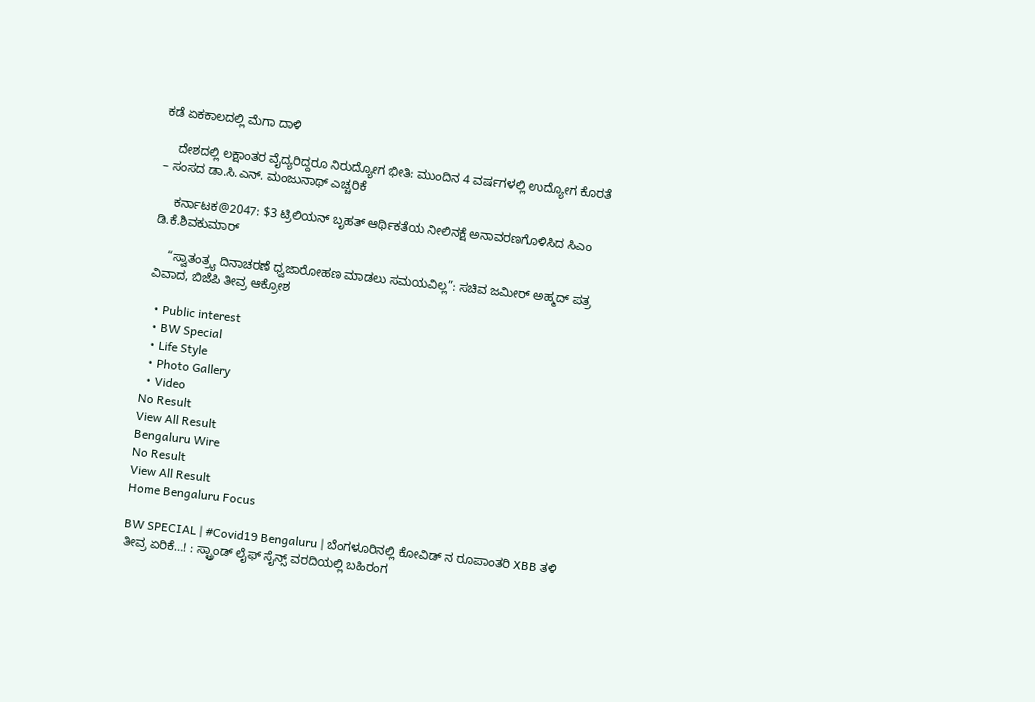ಕಡೆ ಏಕಕಾಲದಲ್ಲಿ ಮೆಗಾ ದಾಳಿ

    ದೇಶದಲ್ಲಿ ಲಕ್ಷಾಂತರ ವೈದ್ಯರಿದ್ದರೂ ನಿರುದ್ಯೋಗ ಭೀತಿ: ಮುಂದಿನ 4 ವರ್ಷಗಳಲ್ಲಿ ಉದ್ಯೋಗ ಕೊರತೆ – ಸಂಸದ ಡಾ.ಸಿ.ಎನ್. ಮಂಜುನಾಥ್ ಎಚ್ಚರಿಕೆ

    ಕರ್ನಾಟಕ@2047: $3 ಟ್ರಿಲಿಯನ್ ಬೃಹತ್ ಆರ್ಥಿಕತೆಯ ನೀಲಿನಕ್ಷೆ ಅನಾವರಣಗೊಳಿಸಿದ ಸಿಎಂ ಡಿ.ಕೆ.ಶಿವಕುಮಾರ್

    “ಸ್ವಾತಂತ್ರ್ಯ ದಿನಾಚರಣೆ ಧ್ವಜಾರೋಹಣ ಮಾಡಲು ಸಮಯವಿಲ್ಲ”: ಸಚಿವ ಜಮೀರ್ ಅಹ್ಮದ್ ಪತ್ರ ವಿವಾದ, ಬಿಜೆಪಿ ತೀವ್ರ ಆಕ್ರೋಶ

  • Public interest
  • BW Special
  • Life Style
  • Photo Gallery
  • Video
No Result
View All Result
Bengaluru Wire
No Result
View All Result
Home Bengaluru Focus

BW SPECIAL | #Covid19 Bengaluru | ಬೆಂಗಳೂರಿನಲ್ಲಿ ಕೋವಿಡ್ ನ ರೂಪಾಂತರಿ XBB ತಳಿ ತೀವ್ರ ಏರಿಕೆ…! : ಸ್ಟ್ರಾಂಡ್ ಲೈಫ್ ಸೈನ್ಸ್ ವರದಿಯಲ್ಲಿ ಬಹಿರಂಗ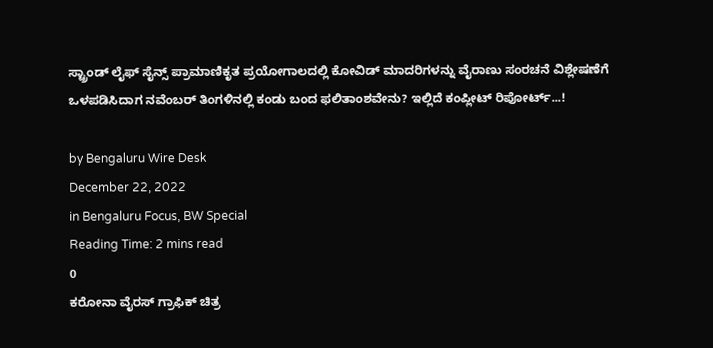ಸ್ಟ್ರಾಂಡ್ ಲೈಫ್ ಸೈನ್ಸ್ ಪ್ರಾಮಾಣಿಕೃತ ಪ್ರಯೋಗಾಲದಲ್ಲಿ ಕೋವಿಡ್ ಮಾದರಿಗಳನ್ನು ವೈರಾಣು ಸಂರಚನೆ ವಿಶ್ಲೇಷಣೆಗೆ ಒಳಪಡಿಸಿದಾಗ ನವೆಂಬರ್ ತಿಂಗಳಿನಲ್ಲಿ ಕಂಡು ಬಂದ ಫಲಿತಾಂಶವೇನು? ಇಲ್ಲಿದೆ ಕಂಪ್ಲೀಟ್ ರಿಪೋರ್ಟ್...!

by Bengaluru Wire Desk
December 22, 2022
in Bengaluru Focus, BW Special
Reading Time: 2 mins read
0
ಕರೋನಾ ವೈರಸ್ ಗ್ರಾಫಿಕ್ ಚಿತ್ರ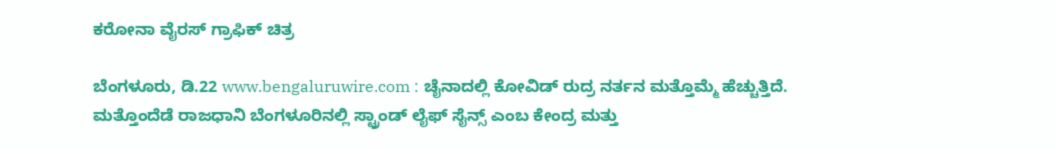ಕರೋನಾ ವೈರಸ್ ಗ್ರಾಫಿಕ್ ಚಿತ್ರ

ಬೆಂಗಳೂರು, ಡಿ.22 www.bengaluruwire.com : ಚೈನಾದಲ್ಲಿ ಕೋವಿಡ್ ರುದ್ರ ನರ್ತನ ಮತ್ತೊಮ್ಮೆ ಹೆಚ್ಚುತ್ತಿದೆ. ಮತ್ತೊಂದೆಡೆ ರಾಜಧಾನಿ ಬೆಂಗಳೂರಿನಲ್ಲಿ ಸ್ಟ್ರಾಂಡ್ ಲೈಫ್ ಸೈನ್ಸ್ ಎಂಬ ಕೇಂದ್ರ ಮತ್ತು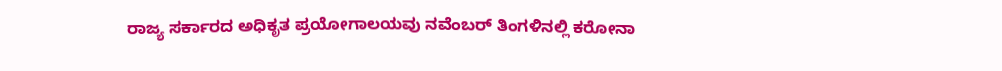ರಾಜ್ಯ ಸರ್ಕಾರದ ಅಧಿಕೃತ ಪ್ರಯೋಗಾಲಯವು ನವೆಂಬರ್ ತಿಂಗಳಿನಲ್ಲಿ ಕರೋನಾ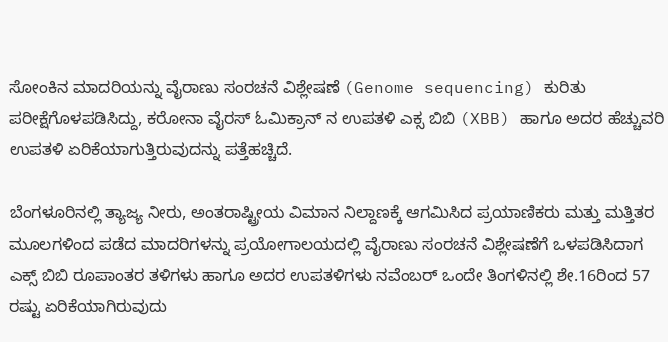ಸೋಂಕಿನ ಮಾದರಿಯನ್ನು ವೈರಾಣು ಸಂರಚನೆ ವಿಶ್ಲೇಷಣೆ (Genome sequencing) ಕುರಿತು ಪರೀಕ್ಷೆಗೊಳಪಡಿಸಿದ್ದು, ಕರೋನಾ ವೈರಸ್ ಓಮಿಕ್ರಾನ್ ನ ಉಪತಳಿ ಎಕ್ಸ ಬಿಬಿ (XBB) ಹಾಗೂ ಅದರ ಹೆಚ್ಚುವರಿ ಉಪತಳಿ ಏರಿಕೆಯಾಗುತ್ತಿರುವುದನ್ನು ಪತ್ತೆಹಚ್ಚಿದೆ.

ಬೆಂಗಳೂರಿನಲ್ಲಿ ತ್ಯಾಜ್ಯ ನೀರು, ಅಂತರಾಷ್ಟ್ರೀಯ ವಿಮಾನ ನಿಲ್ದಾಣಕ್ಕೆ ಆಗಮಿಸಿದ ಪ್ರಯಾಣಿಕರು ಮತ್ತು ಮತ್ತಿತರ ಮೂಲಗಳಿಂದ ಪಡೆದ ಮಾದರಿಗಳನ್ನು ಪ್ರಯೋಗಾಲಯದಲ್ಲಿ ವೈರಾಣು ಸಂರಚನೆ ವಿಶ್ಲೇಷಣೆಗೆ ಒಳಪಡಿಸಿದಾಗ ಎಕ್ಸ್ ಬಿಬಿ ರೂಪಾಂತರ ತಳಿಗಳು ಹಾಗೂ ಅದರ ಉಪತಳಿಗಳು ನವೆಂಬರ್ ಒಂದೇ ತಿಂಗಳಿನಲ್ಲಿ ಶೇ.16ರಿಂದ 57 ರಷ್ಟು ಏರಿಕೆಯಾಗಿರುವುದು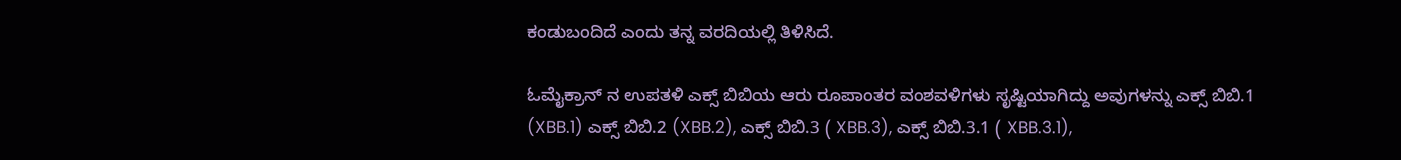ಕಂಡುಬಂದಿದೆ ಎಂದು ತನ್ನ ವರದಿಯಲ್ಲಿ ತಿಳಿಸಿದೆ.

ಓಮೈಕ್ರಾನ್ ನ ಉಪತಳಿ ಎಕ್ಸ್ ಬಿಬಿಯ ಆರು ರೂಪಾಂತರ ವಂಶವಳಿಗಳು ಸೃಷ್ಟಿಯಾಗಿದ್ದು ಅವುಗಳನ್ನು ಎಕ್ಸ್ ಬಿಬಿ.1 (XBB.1) ಎಕ್ಸ್ ಬಿಬಿ.2 (XBB.2), ಎಕ್ಸ್ ಬಿಬಿ.3 ( XBB.3), ಎಕ್ಸ್ ಬಿಬಿ.3.1 ( XBB.3.1),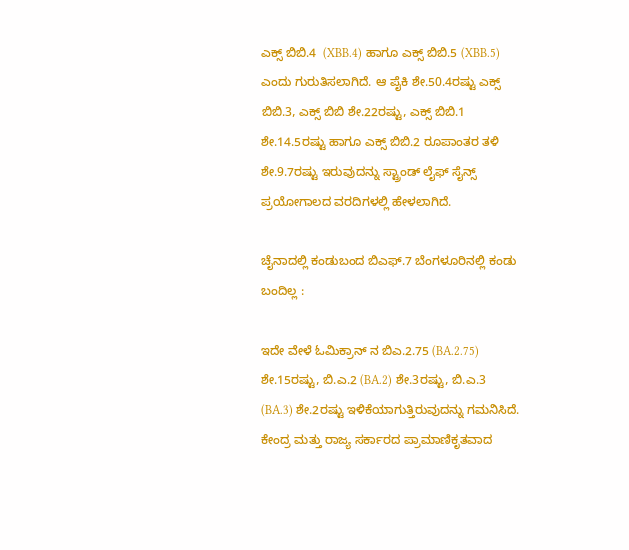ಎಕ್ಸ್ ಬಿಬಿ.4  (XBB.4) ಹಾಗೂ ಎಕ್ಸ್ ಬಿಬಿ.5 (XBB.5) ಎಂದು ಗುರುತಿಸಲಾಗಿದೆ. ಆ ಪೈಕಿ ಶೇ.50.4ರಷ್ಟು ಎಕ್ಸ್ ಬಿಬಿ.3, ಎಕ್ಸ್ ಬಿಬಿ ಶೇ.22ರಷ್ಟು, ಎಕ್ಸ್ ಬಿಬಿ.1 ಶೇ.14.5ರಷ್ಟು ಹಾಗೂ ಎಕ್ಸ್ ಬಿಬಿ.2 ರೂಪಾಂತರ ತಳಿ ಶೇ.9.7ರಷ್ಟು ಇರುವುದನ್ನು ಸ್ಟ್ರಾಂಡ್ ಲೈಫ್ ಸೈನ್ಸ್ ಪ್ರಯೋಗಾಲದ ವರದಿಗಳಲ್ಲಿ ಹೇಳಲಾಗಿದೆ.

ಚೈನಾದಲ್ಲಿ ಕಂಡುಬಂದ ಬಿಎಫ್.7 ಬೆಂಗಳೂರಿನಲ್ಲಿ ಕಂಡು ಬಂದಿಲ್ಲ :

ಇದೇ ವೇಳೆ ಓಮಿಕ್ರಾನ್ ನ ಬಿಎ.2.75 (BA.2.75) ಶೇ.15ರಷ್ಟು, ಬಿ.ಎ.2 (BA.2) ಶೇ.3ರಷ್ಟು, ಬಿ.ಎ.3 (BA.3) ಶೇ.2ರಷ್ಟು ಇಳಿಕೆಯಾಗುತ್ತಿರುವುದನ್ನು ಗಮನಿಸಿದೆ. ಕೇಂದ್ರ ಮತ್ತು ರಾಜ್ಯ ಸರ್ಕಾರದ ಪ್ರಾಮಾಣಿಕೃತವಾದ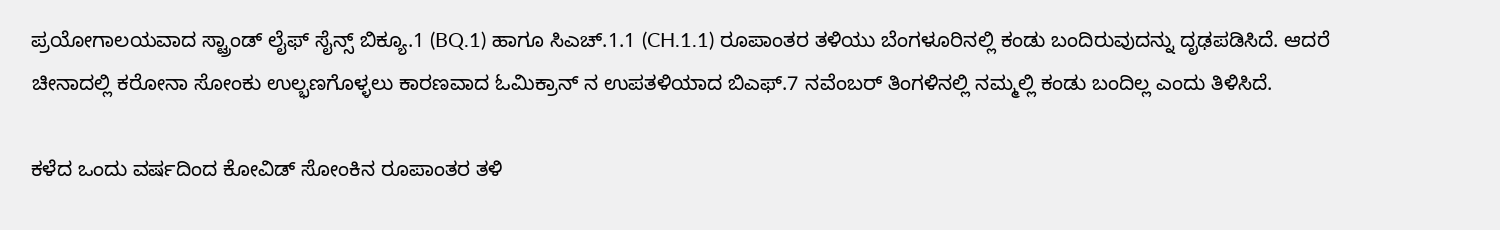ಪ್ರಯೋಗಾಲಯವಾದ ಸ್ಟ್ರಾಂಡ್ ಲೈಫ್ ಸೈನ್ಸ್ ಬಿಕ್ಯೂ.1 (BQ.1) ಹಾಗೂ ಸಿಎಚ್.1.1 (CH.1.1) ರೂಪಾಂತರ ತಳಿಯು ಬೆಂಗಳೂರಿನಲ್ಲಿ ಕಂಡು ಬಂದಿರುವುದನ್ನು ದೃಢಪಡಿಸಿದೆ. ಆದರೆ ಚೀನಾದಲ್ಲಿ ಕರೋನಾ ಸೋಂಕು ಉಲ್ಭಣಗೊಳ್ಳಲು ಕಾರಣವಾದ ಓಮಿಕ್ರಾನ್ ನ ಉಪತಳಿಯಾದ ಬಿಎಫ್.7 ನವೆಂಬರ್ ತಿಂಗಳಿನಲ್ಲಿ ನಮ್ಮಲ್ಲಿ ಕಂಡು ಬಂದಿಲ್ಲ ಎಂದು ತಿಳಿಸಿದೆ.

ಕಳೆದ ಒಂದು ವರ್ಷದಿಂದ ಕೋವಿಡ್ ಸೋಂಕಿನ ರೂಪಾಂತರ ತಳಿ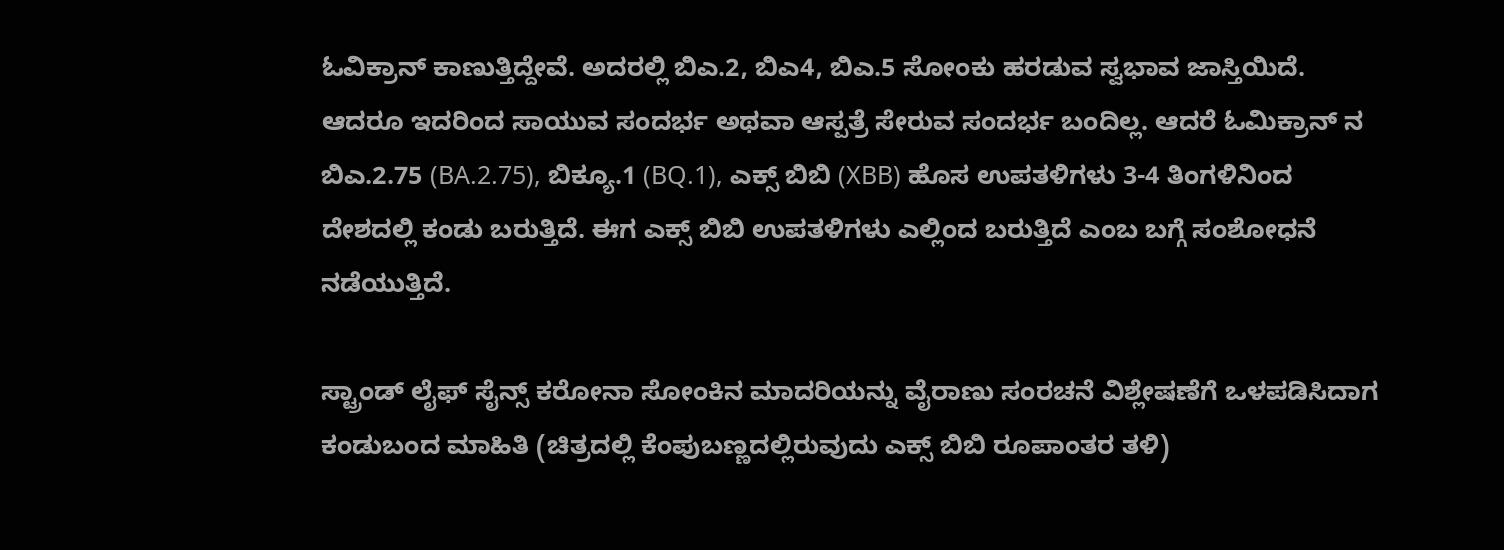ಓವಿಕ್ರಾನ್ ಕಾಣುತ್ತಿದ್ದೇವೆ. ಅದರಲ್ಲಿ ಬಿಎ.2, ಬಿಎ4, ಬಿಎ.5 ಸೋಂಕು ಹರಡುವ ಸ್ವಭಾವ ಜಾಸ್ತಿಯಿದೆ. ಆದರೂ ಇದರಿಂದ ಸಾಯುವ ಸಂದರ್ಭ ಅಥವಾ ಆಸ್ಪತ್ರೆ ಸೇರುವ ಸಂದರ್ಭ ಬಂದಿಲ್ಲ. ಆದರೆ ಓಮಿಕ್ರಾನ್ ನ ಬಿಎ.2.75 (BA.2.75), ಬಿಕ್ಯೂ.1 (BQ.1), ಎಕ್ಸ್ ಬಿಬಿ (XBB) ಹೊಸ ಉಪತಳಿಗಳು 3-4 ತಿಂಗಳಿನಿಂದ ದೇಶದಲ್ಲಿ ಕಂಡು ಬರುತ್ತಿದೆ. ಈಗ ಎಕ್ಸ್ ಬಿಬಿ ಉಪತಳಿಗಳು ಎಲ್ಲಿಂದ ಬರುತ್ತಿದೆ ಎಂಬ ಬಗ್ಗೆ ಸಂಶೋಧನೆ ನಡೆಯುತ್ತಿದೆ.

ಸ್ಟ್ರಾಂಡ್ ಲೈಫ್ ಸೈನ್ಸ್ ಕರೋನಾ ಸೋಂಕಿನ ಮಾದರಿಯನ್ನು ವೈರಾಣು ಸಂರಚನೆ ವಿಶ್ಲೇಷಣೆಗೆ ಒಳಪಡಿಸಿದಾಗ ಕಂಡುಬಂದ ಮಾಹಿತಿ (ಚಿತ್ರದಲ್ಲಿ ಕೆಂಪುಬಣ್ಣದಲ್ಲಿರುವುದು ಎಕ್ಸ್ ಬಿಬಿ ರೂಪಾಂತರ ತಳಿ)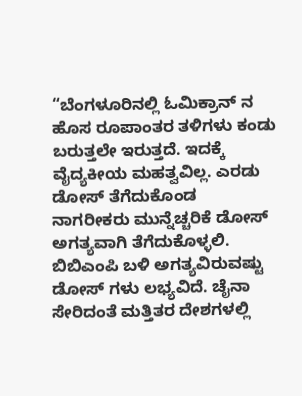“ಬೆಂಗಳೂರಿನಲ್ಲಿ ಓಮಿಕ್ರಾನ್ ನ ಹೊಸ ರೂಪಾಂತರ ತಳಿಗಳು ಕಂಡು ಬರುತ್ತಲೇ ಇರುತ್ತದೆ. ಇದಕ್ಕೆ ವೈದ್ಯಕೀಯ ಮಹತ್ವವಿಲ್ಲ. ಎರಡು ಡೋಸ್ ತೆಗೆದುಕೊಂಡ ನಾಗರೀಕರು ಮುನ್ನೆಚ್ಚರಿಕೆ ಡೋಸ್ ಅಗತ್ಯವಾಗಿ ತೆಗೆದುಕೊಳ್ಳಲಿ. ಬಿಬಿಎಂಪಿ ಬಳಿ ಅಗತ್ಯವಿರುವಷ್ಟು ಡೋಸ್ ಗಳು ಲಭ್ಯವಿದೆ. ಚೈನಾ ಸೇರಿದಂತೆ ಮತ್ತಿತರ ದೇಶಗಳಲ್ಲಿ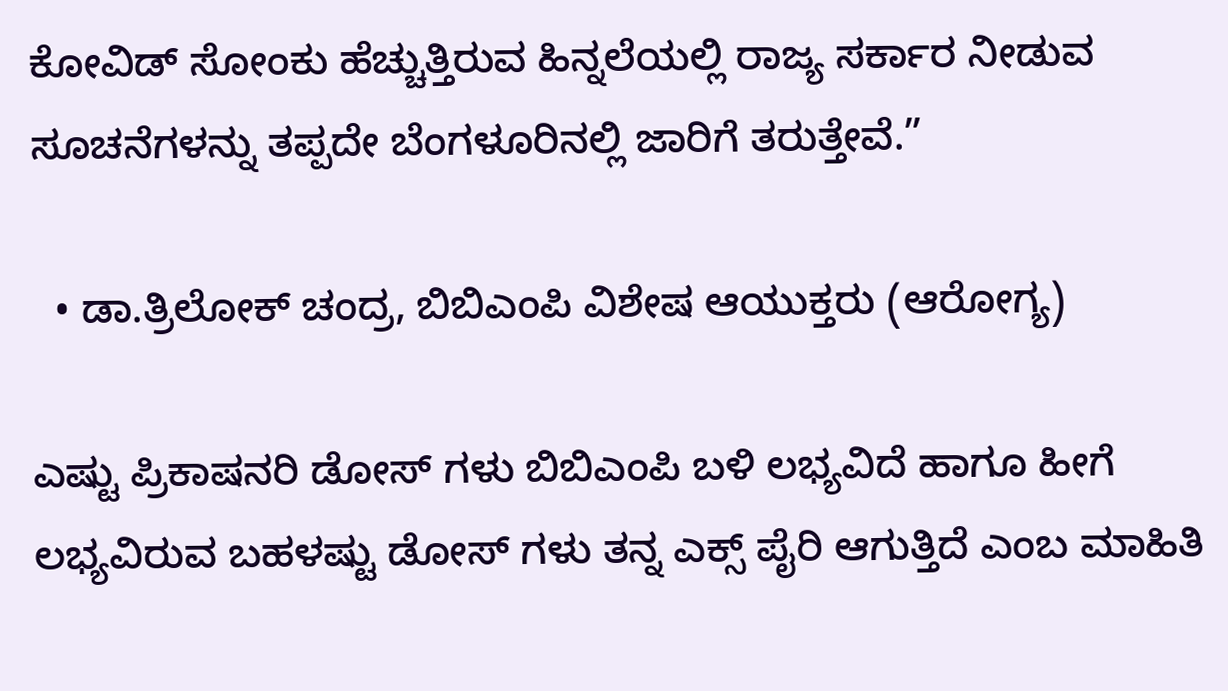ಕೋವಿಡ್ ಸೋಂಕು ಹೆಚ್ಚುತ್ತಿರುವ ಹಿನ್ನಲೆಯಲ್ಲಿ ರಾಜ್ಯ ಸರ್ಕಾರ ನೀಡುವ ಸೂಚನೆಗಳನ್ನು ತಪ್ಪದೇ ಬೆಂಗಳೂರಿನಲ್ಲಿ ಜಾರಿಗೆ ತರುತ್ತೇವೆ.”

  • ಡಾ.ತ್ರಿಲೋಕ್ ಚಂದ್ರ, ಬಿಬಿಎಂಪಿ ವಿಶೇಷ ಆಯುಕ್ತರು (ಆರೋಗ್ಯ)

ಎಷ್ಟು ಪ್ರಿಕಾಷನರಿ ಡೋಸ್ ಗಳು ಬಿಬಿಎಂಪಿ ಬಳಿ ಲಭ್ಯವಿದೆ ಹಾಗೂ ಹೀಗೆ ಲಭ್ಯವಿರುವ ಬಹಳಷ್ಟು ಡೋಸ್ ಗಳು ತನ್ನ ಎಕ್ಸ್ ಪೈರಿ ಆಗುತ್ತಿದೆ ಎಂಬ ಮಾಹಿತಿ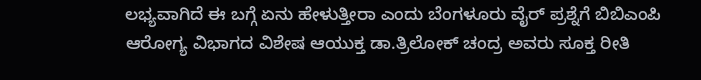ಲಭ್ಯವಾಗಿದೆ ಈ ಬಗ್ಗೆ ಏನು ಹೇಳುತ್ತೀರಾ ಎಂದು ಬೆಂಗಳೂರು ವೈರ್ ಪ್ರಶ್ನೆಗೆ ಬಿಬಿಎಂಪಿ ಆರೋಗ್ಯ ವಿಭಾಗದ ವಿಶೇಷ ಆಯುಕ್ತ ಡಾ.ತ್ರಿಲೋಕ್ ಚಂದ್ರ ಅವರು ಸೂಕ್ತ ರೀತಿ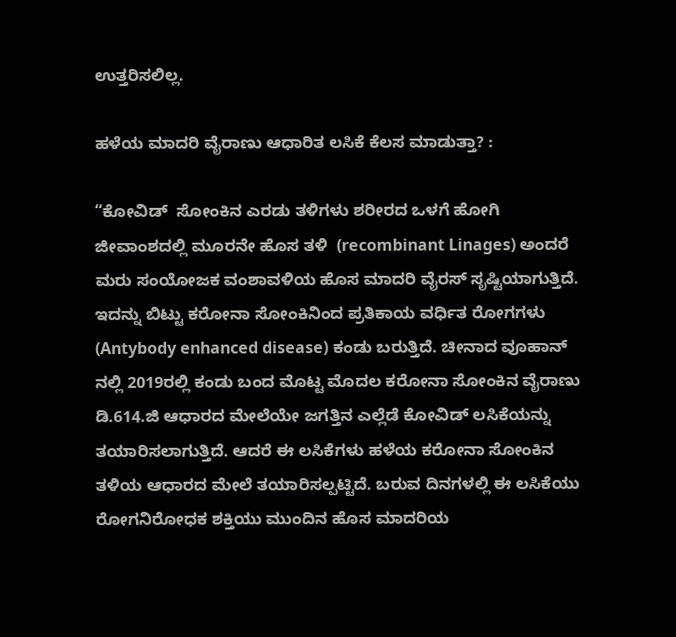ಉತ್ತರಿಸಲಿಲ್ಲ.

ಹಳೆಯ ಮಾದರಿ ವೈರಾಣು ಆಧಾರಿತ ಲಸಿಕೆ ಕೆಲಸ ಮಾಡುತ್ತಾ? :

“ಕೋವಿಡ್  ಸೋಂಕಿನ ಎರಡು ತಳಿಗಳು ಶರೀರದ ಒಳಗೆ ಹೋಗಿ ಜೀವಾಂಶದಲ್ಲಿ ಮೂರನೇ ಹೊಸ ತಳಿ  (recombinant Linages) ಅಂದರೆ ಮರು ಸಂಯೋಜಕ ವಂಶಾವಳಿಯ ಹೊಸ ಮಾದರಿ ವೈರಸ್ ಸೃಷ್ಟಿಯಾಗುತ್ತಿದೆ. ಇದನ್ನು ಬಿಟ್ಟು ಕರೋನಾ ಸೋಂಕಿನಿಂದ ಪ್ರತಿಕಾಯ ವರ್ಧಿತ ರೋಗಗಳು (Antybody enhanced disease) ಕಂಡು ಬರುತ್ತಿದೆ. ಚೀನಾದ ವೂಹಾನ್ ನಲ್ಲಿ 2019ರಲ್ಲಿ ಕಂಡು ಬಂದ ಮೊಟ್ಟ ಮೊದಲ ಕರೋನಾ ಸೋಂಕಿನ ವೈರಾಣು ಡಿ.614.ಜಿ ಆಧಾರದ ಮೇಲೆಯೇ ಜಗತ್ತಿನ ಎಲ್ಲೆಡೆ ಕೋವಿಡ್ ಲಸಿಕೆಯನ್ನು ತಯಾರಿಸಲಾಗುತ್ತಿದೆ. ಆದರೆ ಈ ಲಸಿಕೆಗಳು ಹಳೆಯ ಕರೋನಾ ಸೋಂಕಿನ ತಳಿಯ ಆಧಾರದ ಮೇಲೆ ತಯಾರಿಸಲ್ಪಟ್ಟಿದೆ. ಬರುವ ದಿನಗಳಲ್ಲಿ ಈ ಲಸಿಕೆಯು ರೋಗನಿರೋಧಕ ಶಕ್ತಿಯು ಮುಂದಿನ ಹೊಸ ಮಾದರಿಯ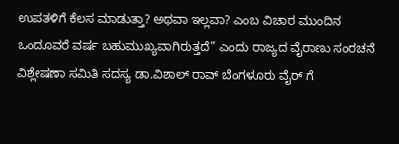ಉಪತಳಿಗೆ ಕೆಲಸ ಮಾಡುತ್ತಾ? ಅಥವಾ ಇಲ್ಲವಾ? ಎಂಬ ವಿಚಾರ ಮುಂದಿನ ಒಂದೂವರೆ ವರ್ಷ ಬಹುಮುಖ್ಯವಾಗಿರುತ್ತದೆ” ಎಂದು ರಾಜ್ಯದ ವೈರಾಣು ಸಂರಚನೆ ವಿಶ್ಲೇಷಣಾ ಸಮಿತಿ ಸದಸ್ಯ ಡಾ.ವಿಶಾಲ್ ರಾವ್ ಬೆಂಗಳೂರು ವೈರ್ ಗೆ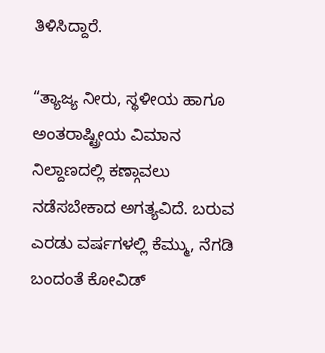ತಿಳಿಸಿದ್ದಾರೆ.

“ತ್ಯಾಜ್ಯ ನೀರು, ಸ್ಥಳೀಯ ಹಾಗೂ ಅಂತರಾಷ್ಟ್ರೀಯ ವಿಮಾನ ನಿಲ್ದಾಣದಲ್ಲಿ ಕಣ್ಗಾವಲು ನಡೆಸಬೇಕಾದ ಅಗತ್ಯವಿದೆ. ಬರುವ ಎರಡು ವರ್ಷಗಳಲ್ಲಿ ಕೆಮ್ಮು, ನೆಗಡಿ ಬಂದಂತೆ ಕೋವಿಡ್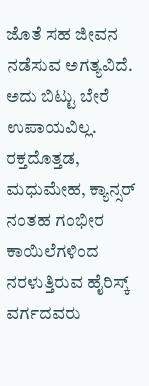ಜೊತೆ ಸಹ ಜೀವನ ನಡೆಸುವ ಅಗತ್ಯವಿದೆ. ಅದು ಬಿಟ್ಟು ಬೇರೆ ಉಪಾಯವಿಲ್ಲ. ರಕ್ತದೊತ್ತಡ, ಮಧುಮೇಹ, ಕ್ಯಾನ್ಸರ್ ನಂತಹ ಗಂಭೀರ ಕಾಯಿಲೆಗಳಿಂದ ನರಳುತ್ತಿರುವ ಹೈರಿಸ್ಕ್ ವರ್ಗದವರು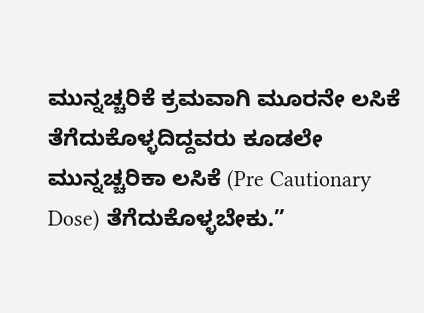ಮುನ್ನಚ್ಚರಿಕೆ ಕ್ರಮವಾಗಿ ಮೂರನೇ ಲಸಿಕೆ ತೆಗೆದುಕೊಳ್ಳದಿದ್ದವರು ಕೂಡಲೇ ಮುನ್ನಚ್ಚರಿಕಾ ಲಸಿಕೆ (Pre Cautionary Dose) ತೆಗೆದುಕೊಳ್ಳಬೇಕು.”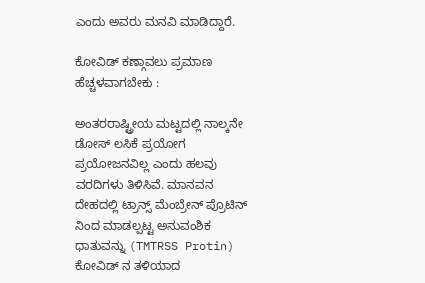ಎಂದು ಅವರು ಮನವಿ ಮಾಡಿದ್ದಾರೆ.

ಕೋವಿಡ್ ಕಣ್ಗಾವಲು ಪ್ರಮಾಣ ಹೆಚ್ಚಳವಾಗಬೇಕು :

ಅಂತರರಾಷ್ಟ್ರೀಯ ಮಟ್ಟದಲ್ಲಿ ನಾಲ್ಕನೇ ಡೋಸ್ ಲಸಿಕೆ ಪ್ರಯೋಗ ಪ್ರಯೋಜನವಿಲ್ಲ ಎಂದು ಹಲವು ವರದಿಗಳು ತಿಳಿಸಿವೆ. ಮಾನವನ ದೇಹದಲ್ಲಿ ಟ್ರಾನ್ಸ್ ಮೆಂಬ್ರೇನ್ ಪ್ರೊಟಿನ್ ನಿಂದ ಮಾಡಲ್ಪಟ್ಟ ಅನುವಂಶಿಕ ಧಾತುವನ್ನು (TMTRSS Protin) ಕೋವಿಡ್ ನ ತಳಿಯಾದ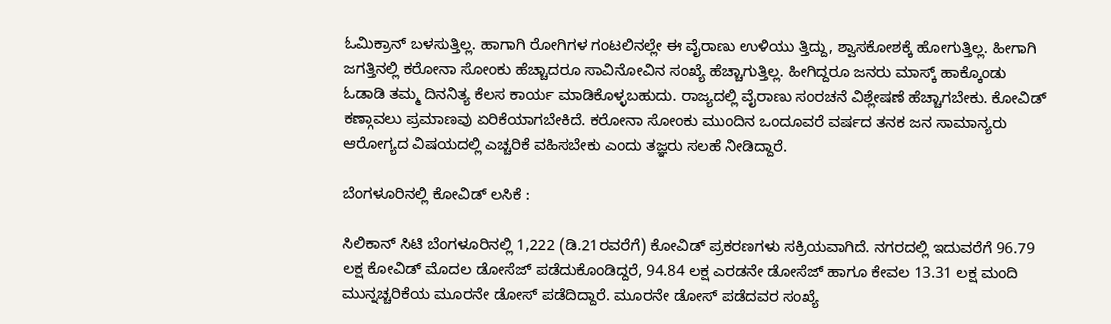ಓಮಿಕ್ರಾನ್ ಬಳಸುತ್ತಿಲ್ಲ. ಹಾಗಾಗಿ ರೋಗಿಗಳ ಗಂಟಲಿನಲ್ಲೇ ಈ ವೈರಾಣು ಉಳಿಯು ತ್ತಿದ್ದು, ಶ್ವಾಸಕೋಶಕ್ಕೆ ಹೋಗುತ್ತಿಲ್ಲ. ಹೀಗಾಗಿ ಜಗತ್ತಿನಲ್ಲಿ ಕರೋನಾ ಸೋಂಕು ಹೆಚ್ಚಾದರೂ ಸಾವಿನೋವಿನ ಸಂಖ್ಯೆ ಹೆಚ್ಚಾಗುತ್ತಿಲ್ಲ. ಹೀಗಿದ್ದರೂ ಜನರು ಮಾಸ್ಕ್ ಹಾಕ್ಕೊಂಡು ಓಡಾಡಿ ತಮ್ಮ ದಿನನಿತ್ಯ ಕೆಲಸ ಕಾರ್ಯ ಮಾಡಿಕೊಳ್ಳಬಹುದು. ರಾಜ್ಯದಲ್ಲಿ ವೈರಾಣು ಸಂರಚನೆ ವಿಶ್ಲೇಷಣೆ ಹೆಚ್ಚಾಗಬೇಕು. ಕೋವಿಡ್ ಕಣ್ಗಾವಲು ಪ್ರಮಾಣವು ಏರಿಕೆಯಾಗಬೇಕಿದೆ. ಕರೋನಾ ಸೋಂಕು ಮುಂದಿನ ಒಂದೂವರೆ ವರ್ಷದ ತನಕ ಜನ ಸಾಮಾನ್ಯರು ಆರೋಗ್ಯದ ವಿಷಯದಲ್ಲಿ ಎಚ್ಚರಿಕೆ ವಹಿಸಬೇಕು ಎಂದು ತಜ್ಞರು ಸಲಹೆ ನೀಡಿದ್ದಾರೆ.

ಬೆಂಗಳೂರಿನಲ್ಲಿ ಕೋವಿಡ್ ಲಸಿಕೆ :

ಸಿಲಿಕಾನ್ ಸಿಟಿ ಬೆಂಗಳೂರಿನಲ್ಲಿ 1,222 (ಡಿ.21ರವರೆಗೆ) ಕೋವಿಡ್ ಪ್ರಕರಣಗಳು ಸಕ್ರಿಯವಾಗಿದೆ. ನಗರದಲ್ಲಿ ಇದುವರೆಗೆ 96.79 ಲಕ್ಷ ಕೋವಿಡ್ ಮೊದಲ ಡೋಸೆಜ್ ಪಡೆದುಕೊಂಡಿದ್ದರೆ, 94.84 ಲಕ್ಷ ಎರಡನೇ ಡೋಸೆಜ್ ಹಾಗೂ ಕೇವಲ 13.31 ಲಕ್ಷ ಮಂದಿ ಮುನ್ನಚ್ಚರಿಕೆಯ ಮೂರನೇ ಡೋಸ್ ಪಡೆದಿದ್ದಾರೆ. ಮೂರನೇ ಡೋಸ್ ಪಡೆದವರ ಸಂಖ್ಯೆ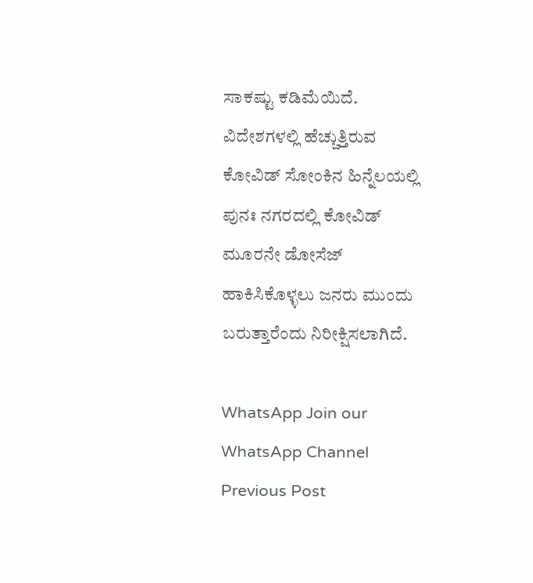ಸಾಕಷ್ಟು ಕಡಿಮೆಯಿದೆ. ವಿದೇಶಗಳಲ್ಲಿ ಹೆಚ್ಚುತ್ತಿರುವ ಕೋವಿಡ್ ಸೋಂಕಿನ ಹಿನ್ನೆಲಯಲ್ಲಿ ಪುನಃ ನಗರದಲ್ಲಿ ಕೋವಿಡ್ ಮೂರನೇ ಡೋಸೆಜ್ ಹಾಕಿಸಿಕೊಳ್ಳಲು ಜನರು ಮುಂದು ಬರುತ್ತಾರೆಂದು ನಿರೀಕ್ಷಿಸಲಾಗಿದೆ.

WhatsApp Join our WhatsApp Channel
Previous Post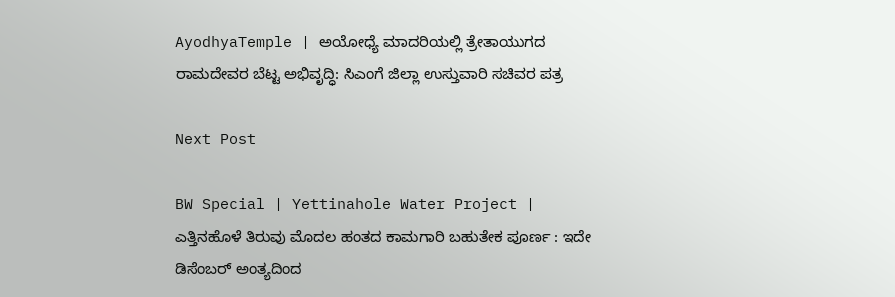AyodhyaTemple | ಅಯೋಧ್ಯೆ ಮಾದರಿಯಲ್ಲಿ ತ್ರೇತಾಯುಗದ ರಾಮದೇವರ ಬೆಟ್ಟ ಅಭಿವೃದ್ಧಿ: ಸಿಎಂಗೆ ಜಿಲ್ಲಾ ಉಸ್ತುವಾರಿ ಸಚಿವರ ಪತ್ರ

Next Post

BW Special | Yettinahole Water Project | ಎತ್ತಿನಹೊಳೆ ತಿರುವು ಮೊದಲ ಹಂತದ ಕಾಮಗಾರಿ ಬಹುತೇಕ ಪೂರ್ಣ : ಇದೇ ಡಿಸೆಂಬರ್ ಅಂತ್ಯದಿಂದ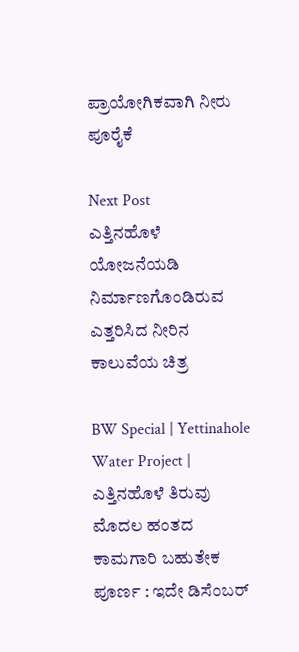ಪ್ರಾಯೋಗಿಕವಾಗಿ ನೀರು ಪೂರೈಕೆ

Next Post
ಎತ್ತಿನಹೊಳೆ ಯೋಜನೆಯಡಿ ನಿರ್ಮಾಣಗೊಂಡಿರುವ ಎತ್ತರಿಸಿದ ನೀರಿನ ಕಾಲುವೆಯ ಚಿತ್ರ

BW Special | Yettinahole Water Project | ಎತ್ತಿನಹೊಳೆ ತಿರುವು ಮೊದಲ ಹಂತದ ಕಾಮಗಾರಿ ಬಹುತೇಕ ಪೂರ್ಣ : ಇದೇ ಡಿಸೆಂಬರ್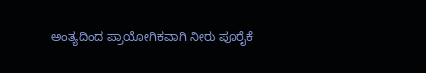ಅಂತ್ಯದಿಂದ ಪ್ರಾಯೋಗಿಕವಾಗಿ ನೀರು ಪೂರೈಕೆ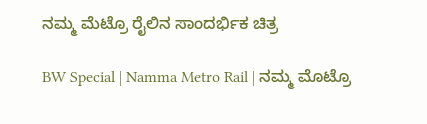ನಮ್ಮ ಮೆಟ್ರೊ ರೈಲಿನ ಸಾಂದರ್ಭಿಕ ಚಿತ್ರ

BW Special | Namma Metro Rail | ನಮ್ಮ ಮೊಟ್ರೊ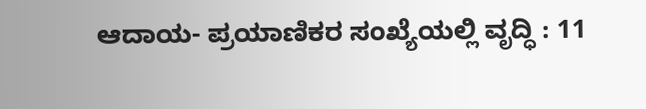ಆದಾಯ- ಪ್ರಯಾಣಿಕರ ಸಂಖ್ಯೆಯಲ್ಲಿ ವೃದ್ಧಿ : 11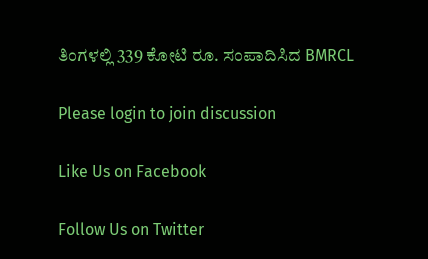ತಿಂಗಳಲ್ಲಿ 339 ಕೋಟಿ ರೂ. ಸಂಪಾದಿಸಿದ BMRCL

Please login to join discussion

Like Us on Facebook

Follow Us on Twitter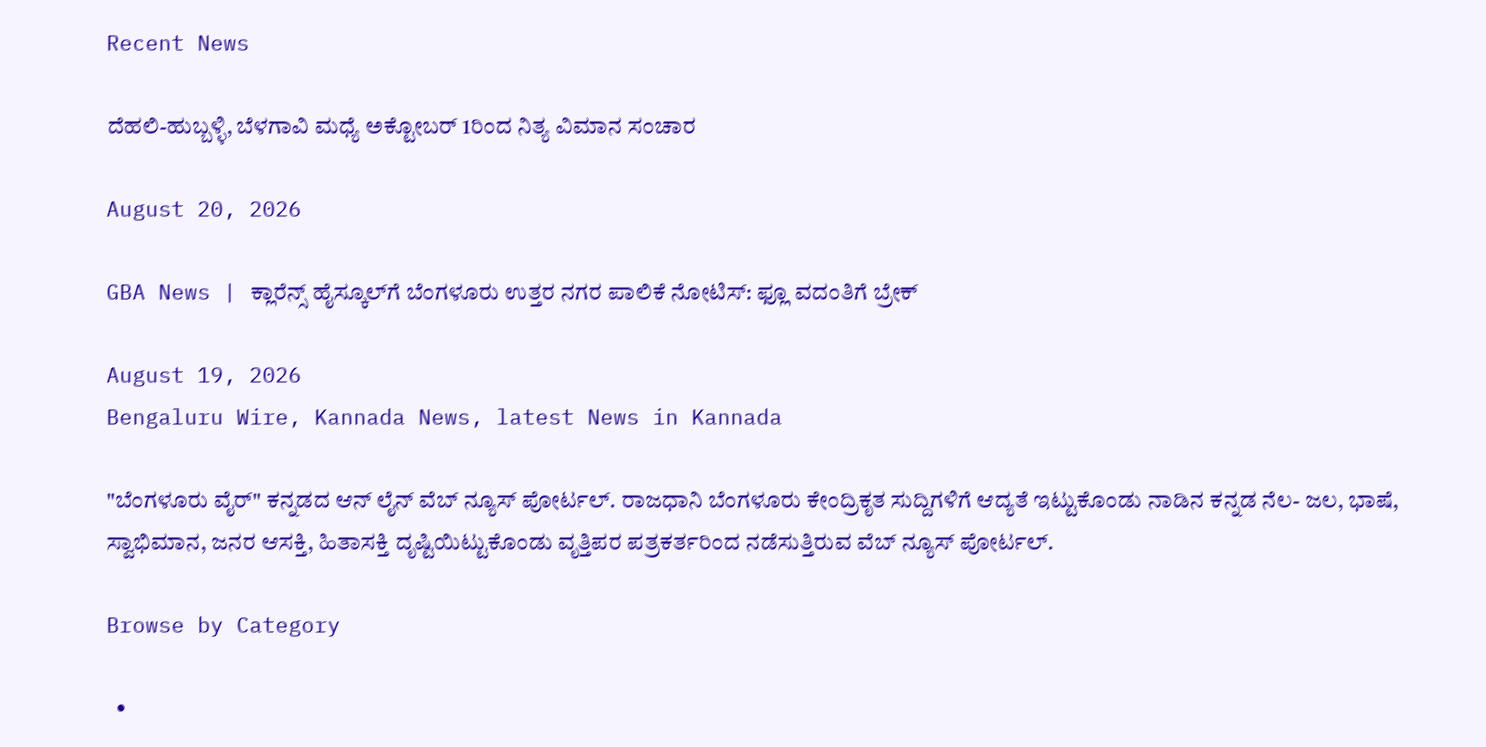Recent News

ದೆಹಲಿ-ಹುಬ್ಬಳ್ಳಿ, ಬೆಳಗಾವಿ ಮಧ್ಯೆ ಅಕ್ಟೋಬರ್ 1ರಿಂದ ನಿತ್ಯ ವಿಮಾನ ಸಂಚಾರ

August 20, 2026

GBA News | ಕ್ಲಾರೆನ್ಸ್ ಹೈಸ್ಕೂಲ್‌ಗೆ ಬೆಂಗಳೂರು ಉತ್ತರ ನಗರ ಪಾಲಿಕೆ ನೋಟಿಸ್: ಫ್ಲೂ ವದಂತಿಗೆ ಬ್ರೇಕ್

August 19, 2026
Bengaluru Wire, Kannada News, latest News in Kannada

"ಬೆಂಗಳೂರು ವೈರ್" ಕನ್ನಡದ ಆನ್ ಲೈನ್ ವೆಬ್ ನ್ಯೂಸ್ ಪೋರ್ಟಲ್. ರಾಜಧಾನಿ ಬೆಂಗಳೂರು ಕೇಂದ್ರಿಕೃತ ಸುದ್ದಿಗಳಿಗೆ ಆದ್ಯತೆ ಇಟ್ಟುಕೊಂಡು ನಾಡಿನ ಕನ್ನಡ ನೆಲ- ಜಲ, ಭಾಷೆ, ಸ್ವಾಭಿಮಾನ, ಜನರ ಆಸಕ್ತಿ, ಹಿತಾಸಕ್ತಿ ದೃಷ್ಟಿಯಿಟ್ಟುಕೊಂಡು ವೃತ್ತಿಪರ ಪತ್ರಕರ್ತರಿಂದ ನಡೆಸುತ್ತಿರುವ ವೆಬ್ ನ್ಯೂಸ್ ಪೋರ್ಟಲ್.

Browse by Category

  •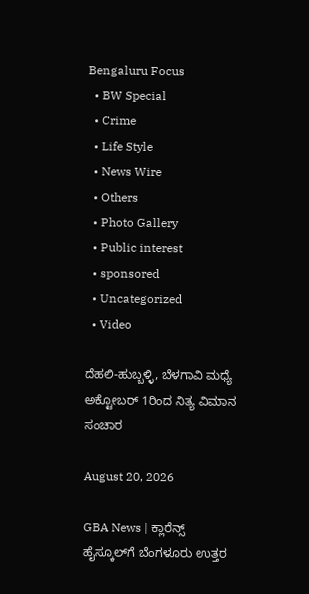Bengaluru Focus
  • BW Special
  • Crime
  • Life Style
  • News Wire
  • Others
  • Photo Gallery
  • Public interest
  • sponsored
  • Uncategorized
  • Video

ದೆಹಲಿ-ಹುಬ್ಬಳ್ಳಿ, ಬೆಳಗಾವಿ ಮಧ್ಯೆ ಅಕ್ಟೋಬರ್ 1ರಿಂದ ನಿತ್ಯ ವಿಮಾನ ಸಂಚಾರ

August 20, 2026

GBA News | ಕ್ಲಾರೆನ್ಸ್ ಹೈಸ್ಕೂಲ್‌ಗೆ ಬೆಂಗಳೂರು ಉತ್ತರ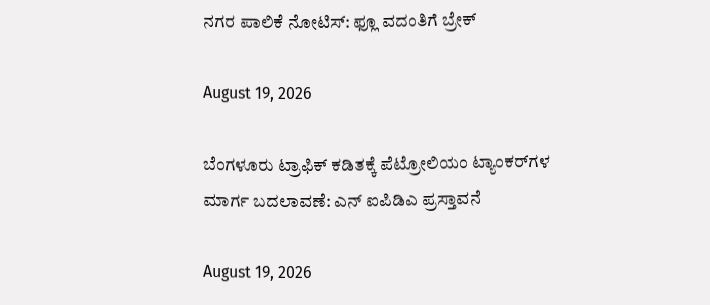ನಗರ ಪಾಲಿಕೆ ನೋಟಿಸ್: ಫ್ಲೂ ವದಂತಿಗೆ ಬ್ರೇಕ್

August 19, 2026

ಬೆಂಗಳೂರು ಟ್ರಾಫಿಕ್ ಕಡಿತಕ್ಕೆ ಪೆಟ್ರೋಲಿಯಂ ಟ್ಯಾಂಕರ್‌ಗಳ ಮಾರ್ಗ ಬದಲಾವಣೆ: ಎನ್ ಐಪಿಡಿಎ ಪ್ರಸ್ತಾವನೆ

August 19, 2026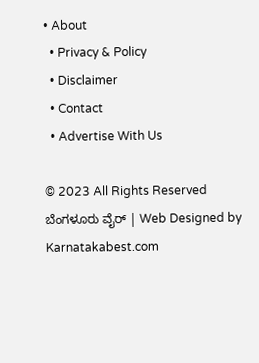• About
  • Privacy & Policy
  • Disclaimer
  • Contact
  • Advertise With Us

© 2023 All Rights Reserved ಬೆಂಗಳೂರು ವೈರ್‌ | Web Designed by Karnatakabest.com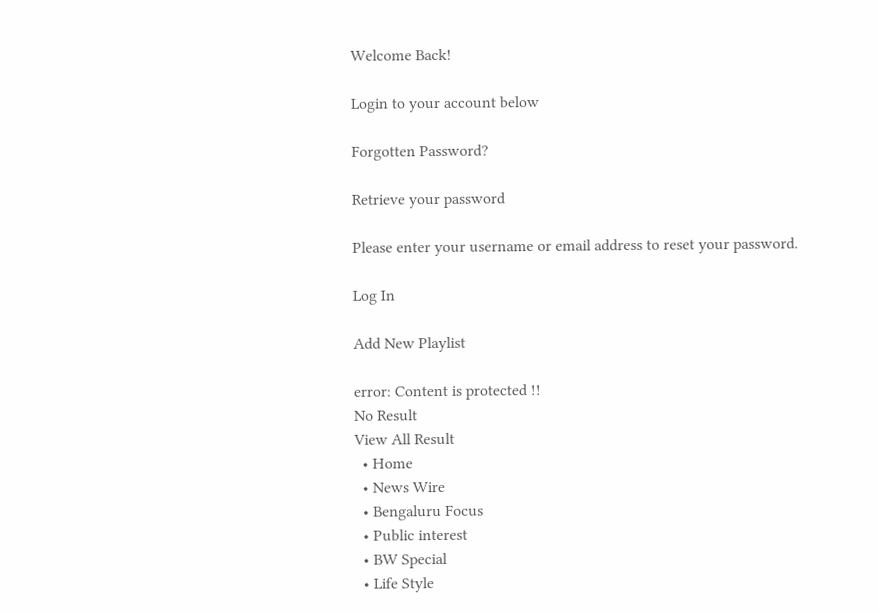Welcome Back!

Login to your account below

Forgotten Password?

Retrieve your password

Please enter your username or email address to reset your password.

Log In

Add New Playlist

error: Content is protected !!
No Result
View All Result
  • Home
  • News Wire
  • Bengaluru Focus
  • Public interest
  • BW Special
  • Life Style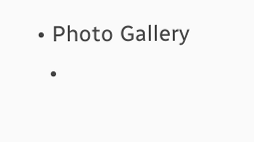• Photo Gallery
  •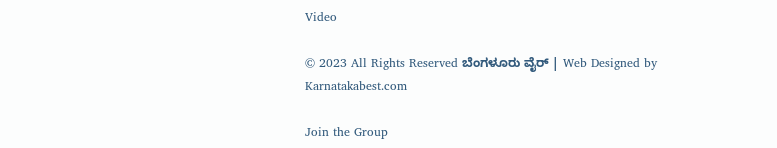Video

© 2023 All Rights Reserved ಬೆಂಗಳೂರು ವೈರ್‌ | Web Designed by Karnatakabest.com

Join the Group